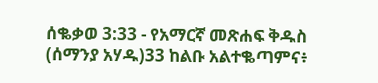ሰቈቃወ 3:33 - የአማርኛ መጽሐፍ ቅዱስ (ሰማንያ አሃዱ)33 ከልቡ አልተቈጣምና፥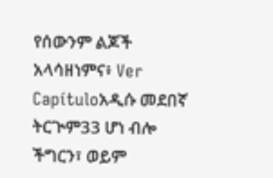የሰውንም ልጆች አላሳዘነምና፥ Ver Capítuloአዲሱ መደበኛ ትርጒም33 ሆነ ብሎ ችግርን፣ ወይም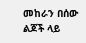መከራን በሰው ልጆች ላይ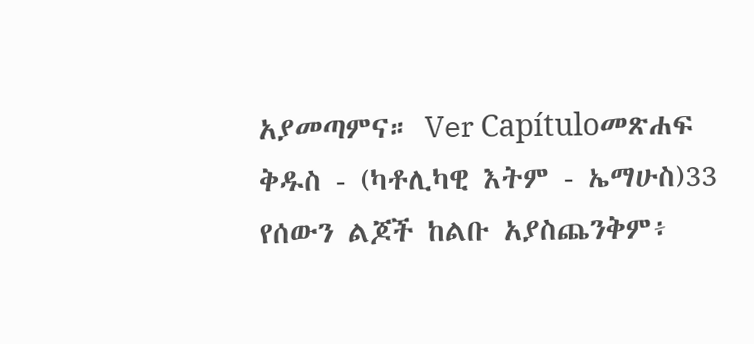አያመጣምና። Ver Capítuloመጽሐፍ ቅዱስ - (ካቶሊካዊ እትም - ኤማሁስ)33 የሰውን ልጆች ከልቡ አያስጨንቅም፥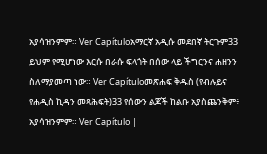አያሳዝንምም። Ver Capítuloአማርኛ አዲሱ መደበኛ ትርጉም33 ይህም የሚሆነው እርሱ በራሱ ፍላጎት በሰው ላይ ችግርንና ሐዘንን ስለማያመጣ ነው። Ver Capítuloመጽሐፍ ቅዱስ (የብሉይና የሐዲስ ኪዳን መጻሕፍት)33 የሰውን ልጆች ከልቡ አያስጨንቅም፥ አያሳዝንምም። Ver Capítulo |